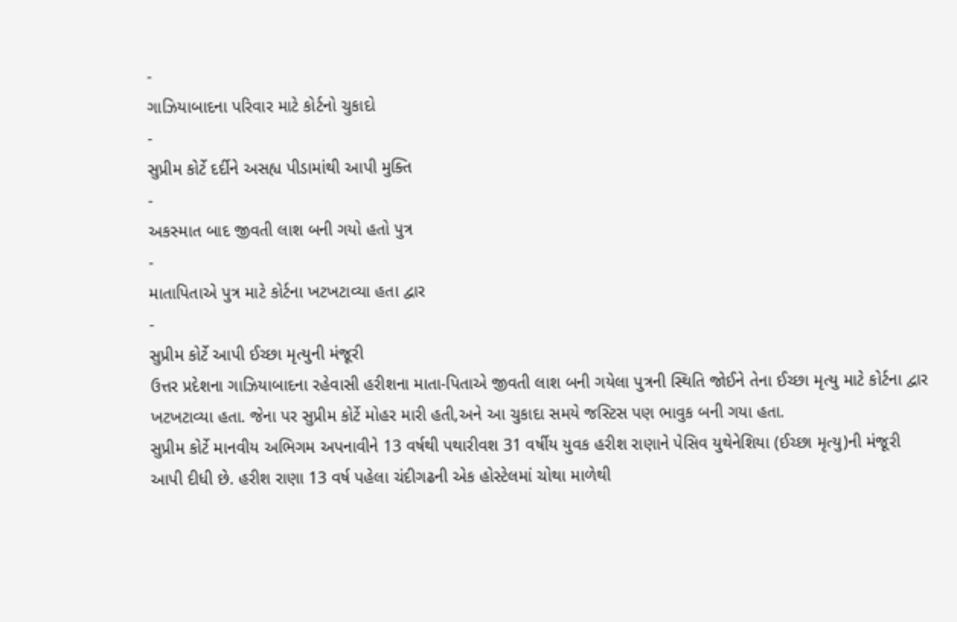-
ગાઝિયાબાદના પરિવાર માટે કોર્ટનો ચુકાદો
-
સુપ્રીમ કોર્ટે દર્દીને અસહ્ય પીડામાંથી આપી મુક્તિ
-
અકસ્માત બાદ જીવતી લાશ બની ગયો હતો પુત્ર
-
માતાપિતાએ પુત્ર માટે કોર્ટના ખટખટાવ્યા હતા દ્વાર
-
સુપ્રીમ કોર્ટે આપી ઈચ્છા મૃત્યુની મંજૂરી
ઉત્તર પ્રદેશના ગાઝિયાબાદના રહેવાસી હરીશના માતા-પિતાએ જીવતી લાશ બની ગયેલા પુત્રની સ્થિતિ જોઈને તેના ઈચ્છા મૃત્યુ માટે કોર્ટના દ્વાર ખટખટાવ્યા હતા. જેના પર સુપ્રીમ કોર્ટે મોહર મારી હતી,અને આ ચુકાદા સમયે જસ્ટિસ પણ ભાવુક બની ગયા હતા.
સુપ્રીમ કોર્ટે માનવીય અભિગમ અપનાવીને 13 વર્ષથી પથારીવશ 31 વર્ષીય યુવક હરીશ રાણાને પેસિવ યુથેનેશિયા (ઈચ્છા મૃત્યુ)ની મંજૂરી આપી દીધી છે. હરીશ રાણા 13 વર્ષ પહેલા ચંદીગઢની એક હોસ્ટેલમાં ચોથા માળેથી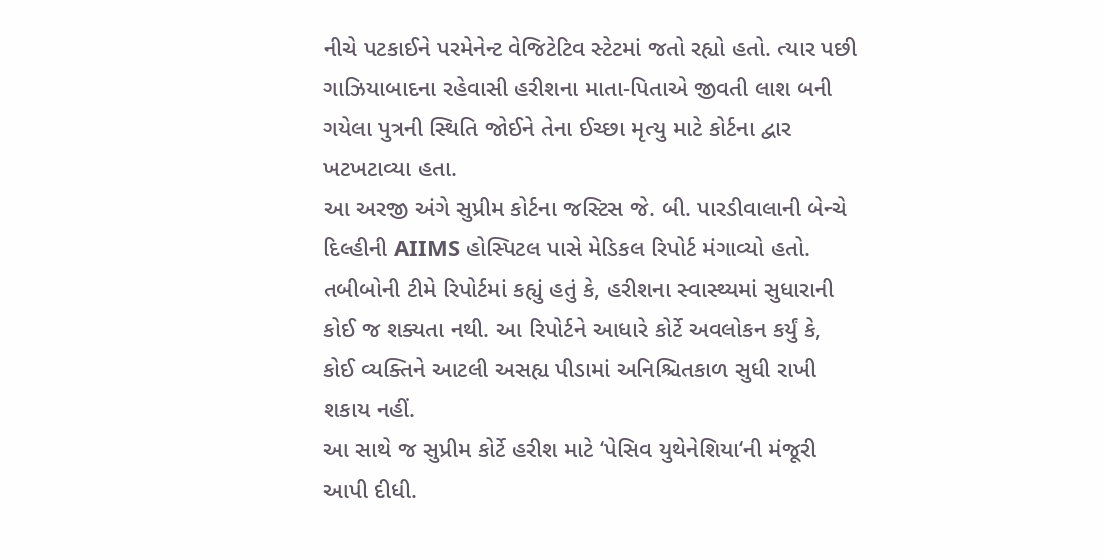નીચે પટકાઈને પરમેનેન્ટ વેજિટેટિવ સ્ટેટમાં જતો રહ્યો હતો. ત્યાર પછી ગાઝિયાબાદના રહેવાસી હરીશના માતા-પિતાએ જીવતી લાશ બની ગયેલા પુત્રની સ્થિતિ જોઈને તેના ઈચ્છા મૃત્યુ માટે કોર્ટના દ્વાર ખટખટાવ્યા હતા.
આ અરજી અંગે સુપ્રીમ કોર્ટના જસ્ટિસ જે. બી. પારડીવાલાની બેન્ચે દિલ્હીની AIIMS હોસ્પિટલ પાસે મેડિકલ રિપોર્ટ મંગાવ્યો હતો. તબીબોની ટીમે રિપોર્ટમાં કહ્યું હતું કે, હરીશના સ્વાસ્થ્યમાં સુધારાની કોઈ જ શક્યતા નથી. આ રિપોર્ટને આધારે કોર્ટે અવલોકન કર્યું કે, કોઈ વ્યક્તિને આટલી અસહ્ય પીડામાં અનિશ્ચિતકાળ સુધી રાખી શકાય નહીં.
આ સાથે જ સુપ્રીમ કોર્ટે હરીશ માટે ‘પેસિવ યુથેનેશિયા‘ની મંજૂરી આપી દીધી.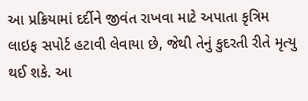આ પ્રક્રિયામાં દર્દીને જીવંત રાખવા માટે અપાતા કૃત્રિમ લાઇફ સપોર્ટ હટાવી લેવાયા છે, જેથી તેનું કુદરતી રીતે મૃત્યુ થઈ શકે. આ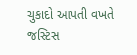ચુકાદો આપતી વખતે જસ્ટિસ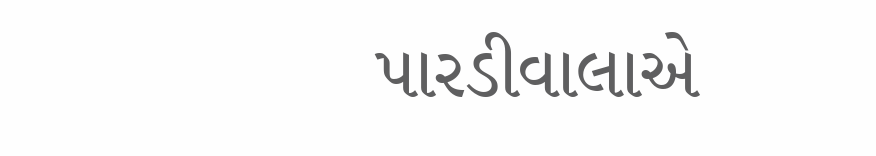પારડીવાલાએ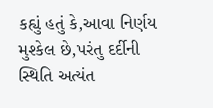કહ્યું હતું કે,આવા નિર્ણય મુશ્કેલ છે,પરંતુ દર્દીની સ્થિતિ અત્યંત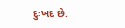દુઃખદ છે.